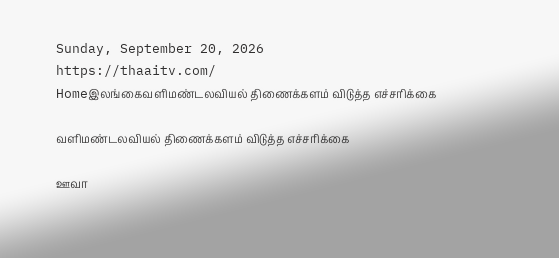Sunday, September 20, 2026
https://thaaitv.com/
Homeஇலங்கைவளிமண்டலவியல் திணைக்களம் விடுத்த எச்சரிக்கை

வளிமண்டலவியல் திணைக்களம் விடுத்த எச்சரிக்கை

ஊவா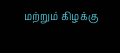மற்றும் கிழக்கு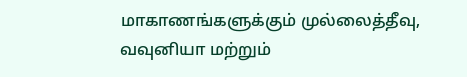மாகாணங்களுக்கும் முல்லைத்தீவு,  வவுனியா மற்றும்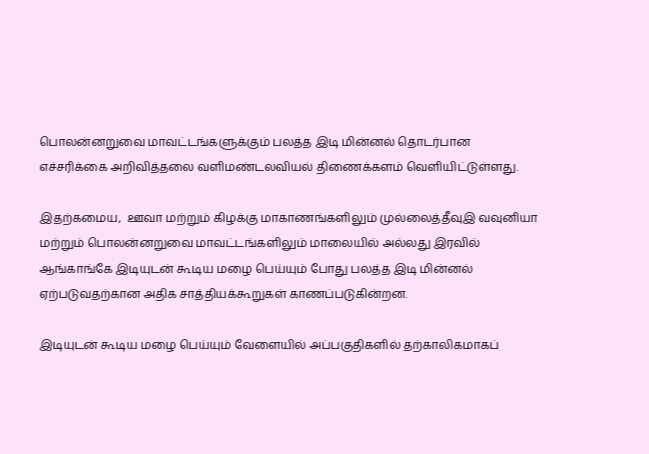பொலன்னறுவை மாவட்டங்களுக்கும் பலத்த இடி மின்னல் தொடர்பான
எச்சரிக்கை அறிவித்தலை வளிமண்டலவியல் திணைக்களம் வெளியிட்டுள்ளது.

இதற்கமைய,  ஊவா மற்றும் கிழக்கு மாகாணங்களிலும் முல்லைத்தீவுஇ வவுனியா
மற்றும் பொலன்னறுவை மாவட்டங்களிலும் மாலையில் அல்லது இரவில்
ஆங்காங்கே இடியுடன் கூடிய மழை பெய்யும் போது பலத்த இடி மின்னல்
ஏற்படுவதற்கான அதிக சாத்தியக்கூறுகள் காணப்படுகின்றன.

இடியுடன் கூடிய மழை பெய்யும் வேளையில் அப்பகுதிகளில் தற்காலிகமாகப்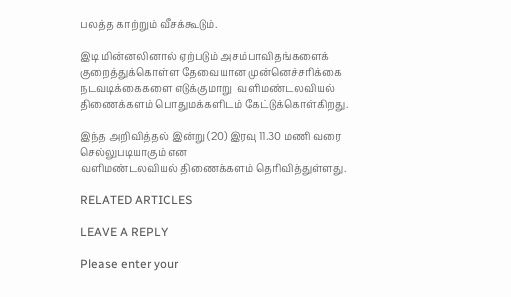பலத்த காற்றும் வீசக்கூடும்.

இடி மின்னலினால் ஏற்படும் அசம்பாவிதங்களைக் குறைத்துக்கொள்ள தேவையான முன்னெச்சரிக்கை நடவடிக்கைகளை எடுக்குமாறு  வளிமண்டலவியல் திணைக்களம் பொதுமக்களிடம் கேட்டுக்கொள்கிறது.

இந்த அறிவித்தல் இன்று (20) இரவு 11.30 மணி வரை செல்லுபடியாகும் என
வளிமண்டலவியல் திணைக்களம் தெரிவித்துள்ளது.

RELATED ARTICLES

LEAVE A REPLY

Please enter your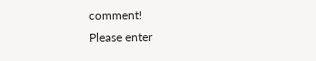comment!
Please enter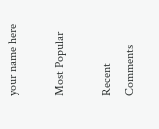your name here

Most Popular

Recent Comments